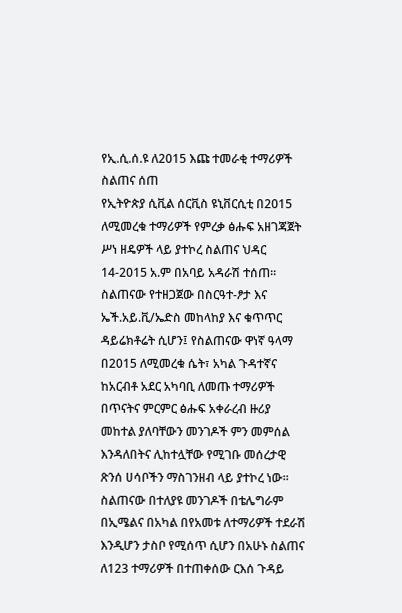የኢ.ሲ.ሰ.ዩ ለ2015 እጩ ተመራቂ ተማሪዎች ስልጠና ሰጠ
የኢትዮጵያ ሲቪል ሰርቪስ ዩኒቨርሲቲ በ2015 ለሚመረቁ ተማሪዎች የምረቃ ፅሑፍ አዘገጃጀት ሥነ ዘዴዎች ላይ ያተኮረ ስልጠና ህዳር 14-2015 አ.ም በአባይ አዳራሽ ተሰጠ፡፡
ስልጠናው የተዘጋጀው በስርዓተ-ፆታ እና ኤች.አይ.ቪ/ኤድስ መከላከያ እና ቁጥጥር ዳይሬክቶሬት ሲሆን፤ የስልጠናው ዋነኛ ዓላማ በ2015 ለሚመረቁ ሴት፣ አካል ጉዳተኛና ከአርብቶ አደር አካባቢ ለመጡ ተማሪዎች በጥናትና ምርምር ፅሑፍ አቀራረብ ዙሪያ መከተል ያለባቸውን መንገዶች ምን መምሰል እንዳለበትና ሊከተሏቸው የሚገቡ መሰረታዊ ጽንሰ ሀሳቦችን ማስገንዘብ ላይ ያተኮረ ነው፡፡
ስልጠናው በተለያዩ መንገዶች በቴሌግራም በኢሜልና በአካል በየአመቱ ለተማሪዎች ተደራሽ እንዲሆን ታስቦ የሚሰጥ ሲሆን በአሁኑ ስልጠና ለ123 ተማሪዎች በተጠቀሰው ርእሰ ጉዳይ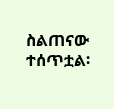ስልጠናው ተሰጥቷል፡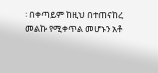፡ በቀጣይም ከዚህ በተጠናከረ መልኩ የሚቀጥል መሆኑን አቶ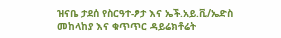ዝናቤ ታደሰ የስርዓተ-ፆታ እና ኤች.አይ.ቪ/ኤድስ መከላከያ እና ቁጥጥር ዳይሬክቶሬት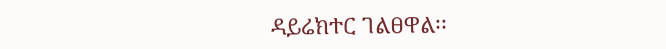ዳይሬክተር ገልፀዋል፡፡